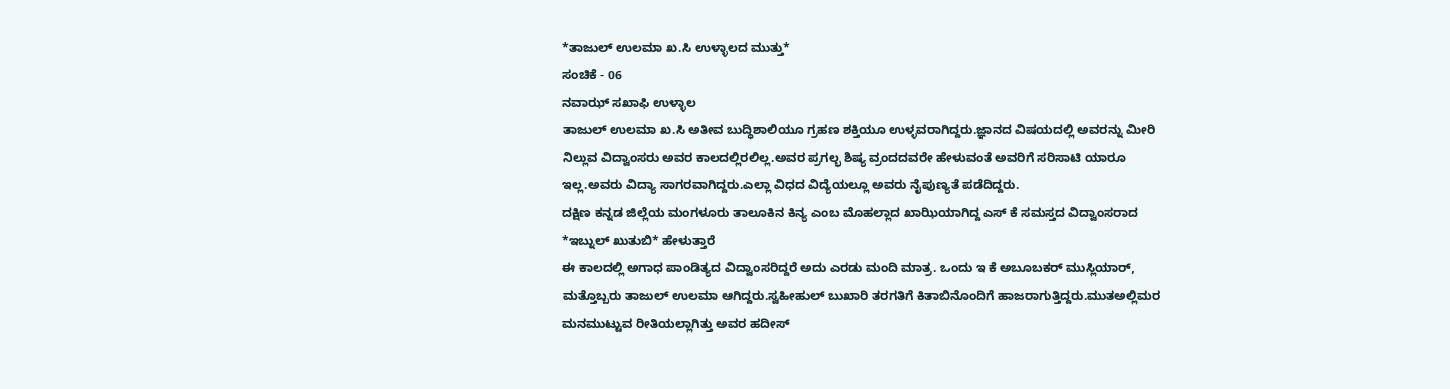*ತಾಜುಲ್ ಉಲಮಾ ಖ.ಸಿ ಉಳ್ಳಾಲದ ಮುತ್ತು*
ಸಂಚಿಕೆ - 06
ನವಾಝ್ ಸಖಾಫಿ ಉಳ್ಳಾಲ
ತಾಜುಲ್ ಉಲಮಾ ಖ.ಸಿ ಅತೀವ ಬುದ್ಧಿಶಾಲಿಯೂ ಗ್ರಹಣ ಶಕ್ತಿಯೂ ಉಳ್ಳವರಾಗಿದ್ದರು.ಜ್ಞಾನದ ವಿಷಯದಲ್ಲಿ ಅವರನ್ನು ಮೀರಿ ನಿಲ್ಲುವ ವಿದ್ವಾಂಸರು ಅವರ ಕಾಲದಲ್ಲಿರಲಿಲ್ಲ.ಅವರ ಪ್ರಗಲ್ಭ ಶಿಷ್ಯ ವ್ರಂದದವರೇ ಹೇಳುವಂತೆ ಅವರಿಗೆ ಸರಿಸಾಟಿ ಯಾರೂ ಇಲ್ಲ.ಅವರು ವಿದ್ಯಾ ಸಾಗರವಾಗಿದ್ದರು.ಎಲ್ಲಾ ವಿಧದ ವಿದ್ಯೆಯಲ್ಲೂ ಅವರು ನೈಪುಣ್ಯತೆ ಪಡೆದಿದ್ದರು.
ದಕ್ಷಿಣ ಕನ್ನಡ ಜಿಲ್ಲೆಯ ಮಂಗಳೂರು ತಾಲೂಕಿನ ಕಿನ್ಯ ಎಂಬ ಮೊಹಲ್ಲಾದ ಖಾಝಿಯಾಗಿದ್ದ ಎಸ್ ಕೆ ಸಮಸ್ತದ ವಿದ್ವಾಂಸರಾದ *ಇಬ್ನುಲ್ ಖುತುಬಿ* ಹೇಳುತ್ತಾರೆ
ಈ ಕಾಲದಲ್ಲಿ ಅಗಾಧ ಪಾಂಡಿತ್ಯದ ವಿದ್ವಾಂಸರಿದ್ದರೆ ಅದು ಎರಡು ಮಂದಿ ಮಾತ್ರ. ಒಂದು ಇ ಕೆ ಅಬೂಬಕರ್ ಮುಸ್ಲಿಯಾರ್, ಮತ್ತೊಬ್ಬರು ತಾಜುಲ್ ಉಲಮಾ ಆಗಿದ್ದರು.ಸ್ವಹೀಹುಲ್ ಬುಖಾರಿ ತರಗತಿಗೆ ಕಿತಾಬಿನೊಂದಿಗೆ ಹಾಜರಾಗುತ್ತಿದ್ದರು.ಮುತಅಲ್ಲಿಮರ ಮನಮುಟ್ಟುವ ರೀತಿಯಲ್ಲಾಗಿತ್ತು ಅವರ ಹದೀಸ್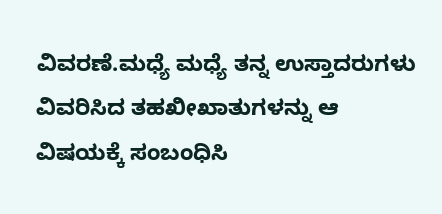ವಿವರಣೆ.ಮಧ್ಯೆ ಮಧ್ಯೆ ತನ್ನ ಉಸ್ತಾದರುಗಳು ವಿವರಿಸಿದ ತಹಖೀಖಾತುಗಳನ್ನು ಆ ವಿಷಯಕ್ಕೆ ಸಂಬಂಧಿಸಿ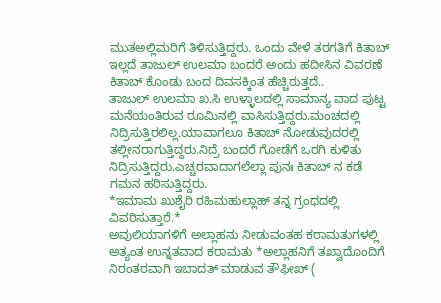ಮುತಅಲ್ಲಿಮರಿಗೆ ತಿಳಿಸುತ್ತಿದ್ದರು. ಒಂದು ವೇಳೆ ತರಗತಿಗೆ ಕಿತಾಬ್ ಇಲ್ಲದೆ ತಾಜುಲ್ ಉಲಮಾ ಬಂದರೆ ಅಂದು ಹದೀಸಿನ ವಿವರಣೆ ಕಿತಾಬ್ ಕೊಂಡು ಬಂದ ದಿವಸಕ್ಕಿಂತ ಹೆಚ್ಚಿರುತ್ತದೆ..
ತಾಜುಲ್ ಉಲಮಾ ಖ.ಸಿ ಉಳ್ಳಾಲದಲ್ಲಿ ಸಾಮಾನ್ಯ ವಾದ ಪುಟ್ಟ ಮನೆಯಂತಿರುವ ರೂಮಿನಲ್ಲಿ ವಾಸಿಸುತ್ತಿದ್ದರು.ಮಂಚದಲ್ಲಿ ನಿದ್ರಿಸುತ್ತಿರಲಿಲ್ಲ.ಯಾವಾಗಲೂ ಕಿತಾಬ್ ನೋಡುವುದರಲ್ಲಿ ತಲ್ಲೀನರಾಗುತ್ತಿದ್ದರು.ನಿದ್ರೆ ಬಂದರೆ ಗೋಡೆಗೆ ಒರಗಿ ಕುಳಿತು ನಿದ್ರಿಸುತ್ತಿದ್ದರು.ಎಚ್ಚರವಾದಾಗಲೆಲ್ಲಾ ಪುನಃ ಕಿತಾಬ್ ನ ಕಡೆ ಗಮನ ಹರಿಸುತ್ತಿದ್ದರು.
*ಇಮಾಮ ಖುಶೈರಿ ರಹಿಮಹುಲ್ಲಾಹ್ ತನ್ನ ಗ್ರಂಥದಲ್ಲಿ ವಿವರಿಸುತ್ತಾರೆ.*
ಅವುಲಿಯಾಗಳಿಗೆ ಅಲ್ಲಾಹನು ನೀಡುವಂತಹ ಕರಾಮತುಗಳಲ್ಲಿ ಅತ್ಯಂತ ಉನ್ನತವಾದ ಕರಾಮತು *ಅಲ್ಲಾಹನಿಗೆ ತಖ್ವಾದೊಂದಿಗೆ ನಿರಂತರವಾಗಿ ಇಬಾದತ್ ಮಾಡುವ ತೌಫೀಖ್ (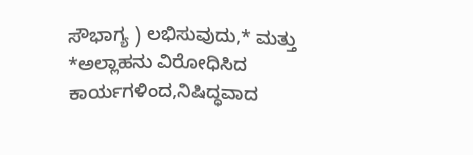ಸೌಭಾಗ್ಯ ) ಲಭಿಸುವುದು,* ಮತ್ತು *ಅಲ್ಲಾಹನು ವಿರೋಧಿಸಿದ ಕಾರ್ಯಗಳಿಂದ,ನಿಷಿದ್ಧವಾದ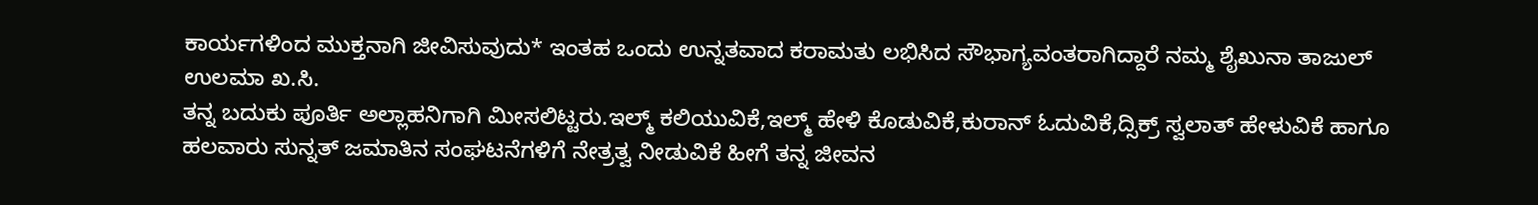ಕಾರ್ಯಗಳಿಂದ ಮುಕ್ತನಾಗಿ ಜೀವಿಸುವುದು* ಇಂತಹ ಒಂದು ಉನ್ನತವಾದ ಕರಾಮತು ಲಭಿಸಿದ ಸೌಭಾಗ್ಯವಂತರಾಗಿದ್ದಾರೆ ನಮ್ಮ ಶೈಖುನಾ ತಾಜುಲ್ ಉಲಮಾ ಖ.ಸಿ.
ತನ್ನ ಬದುಕು ಪೂರ್ತಿ ಅಲ್ಲಾಹನಿಗಾಗಿ ಮೀಸಲಿಟ್ಟರು.ಇಲ್ಮ್ ಕಲಿಯುವಿಕೆ,ಇಲ್ಮ್ ಹೇಳಿ ಕೊಡುವಿಕೆ,ಕುರಾನ್ ಓದುವಿಕೆ,ದ್ಸಿಕ್ರ್ ಸ್ವಲಾತ್ ಹೇಳುವಿಕೆ ಹಾಗೂ ಹಲವಾರು ಸುನ್ನತ್ ಜಮಾತಿನ ಸಂಘಟನೆಗಳಿಗೆ ನೇತ್ರತ್ವ ನೀಡುವಿಕೆ ಹೀಗೆ ತನ್ನ ಜೀವನ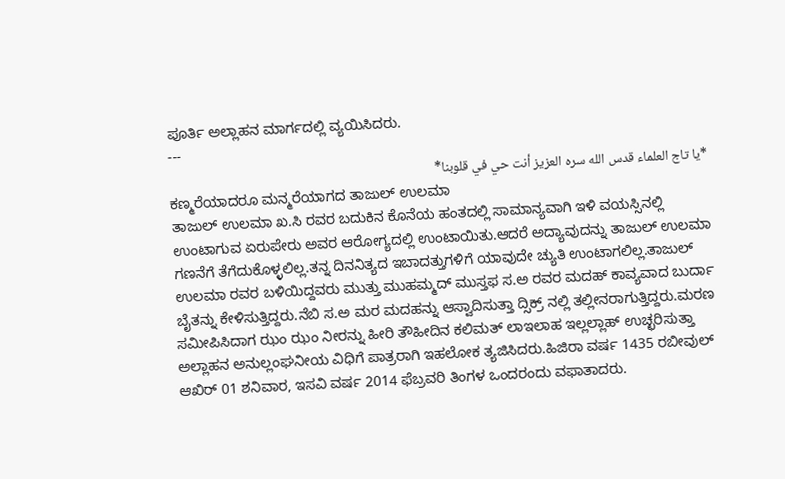ಪೂರ್ತಿ ಅಲ್ಲಾಹನ ಮಾರ್ಗದಲ್ಲಿ ವ್ಯಯಿಸಿದರು.
---
*يا تاج العلماء قدس الله سره العزيز أنت حي في قلوبنا*
ಕಣ್ಮರೆಯಾದರೂ ಮನ್ಮರೆಯಾಗದ ತಾಜುಲ್ ಉಲಮಾ
ತಾಜುಲ್ ಉಲಮಾ ಖ.ಸಿ ರವರ ಬದುಕಿನ ಕೊನೆಯ ಹಂತದಲ್ಲಿ ಸಾಮಾನ್ಯವಾಗಿ ಇಳಿ ವಯಸ್ಸಿನಲ್ಲಿ ಉಂಟಾಗುವ ಏರುಪೇರು ಅವರ ಆರೋಗ್ಯದಲ್ಲಿ ಉಂಟಾಯಿತು.ಆದರೆ ಅದ್ಯಾವುದನ್ನು ತಾಜುಲ್ ಉಲಮಾ ಗಣನೆಗೆ ತೆಗೆದುಕೊಳ್ಳಲಿಲ್ಲ.ತನ್ನ ದಿನನಿತ್ಯದ ಇಬಾದತ್ತುಗಳಿಗೆ ಯಾವುದೇ ಚ್ಯುತಿ ಉಂಟಾಗಲಿಲ್ಲ.ತಾಜುಲ್ ಉಲಮಾ ರವರ ಬಳಿಯಿದ್ದವರು ಮುತ್ತು ಮುಹಮ್ಮದ್ ಮುಸ್ತಫ ಸ.ಅ ರವರ ಮದಹ್ ಕಾವ್ಯವಾದ ಬುರ್ದಾ ಬೈತನ್ನು ಕೇಳಿಸುತ್ತಿದ್ದರು.ನೆಬಿ ಸ.ಅ ಮರ ಮದಹನ್ನು ಆಸ್ವಾದಿಸುತ್ತಾ ದ್ಸಿಕ್ರ್ ನಲ್ಲಿ ತಲ್ಲೀನರಾಗುತ್ತಿದ್ದರು.ಮರಣ ಸಮೀಪಿಸಿದಾಗ ಝಂ ಝಂ ನೀರನ್ನು ಹೀರಿ ತೌಹೀದಿನ ಕಲಿಮತ್ ಲಾಇಲಾಹ ಇಲ್ಲಲ್ಲಾಹ್ ಉಚ್ಛರಿಸುತ್ತಾ ಅಲ್ಲಾಹನ ಅನುಲ್ಲಂಘನೀಯ ವಿಧಿಗೆ ಪಾತ್ರರಾಗಿ ಇಹಲೋಕ ತ್ಯಜಿಸಿದರು.ಹಿಜಿರಾ ವರ್ಷ 1435 ರಬೀವುಲ್ ಆಖಿರ್ 01 ಶನಿವಾರ, ಇಸವಿ ವರ್ಷ 2014 ಫೆಬ್ರವರಿ ತಿಂಗಳ ಒಂದರಂದು ವಫಾತಾದರು.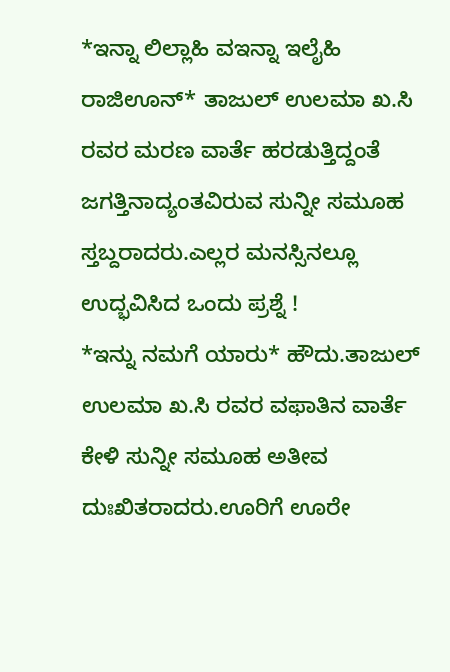*ಇನ್ನಾ ಲಿಲ್ಲಾಹಿ ವಇನ್ನಾ ಇಲೈಹಿ ರಾಜಿಊನ್* ತಾಜುಲ್ ಉಲಮಾ ಖ.ಸಿ ರವರ ಮರಣ ವಾರ್ತೆ ಹರಡುತ್ತಿದ್ದಂತೆ ಜಗತ್ತಿನಾದ್ಯಂತವಿರುವ ಸುನ್ನೀ ಸಮೂಹ ಸ್ತಬ್ದರಾದರು.ಎಲ್ಲರ ಮನಸ್ಸಿನಲ್ಲೂ ಉದ್ಭವಿಸಿದ ಒಂದು ಪ್ರಶ್ನೆ !
*ಇನ್ನು ನಮಗೆ ಯಾರು* ಹೌದು.ತಾಜುಲ್ ಉಲಮಾ ಖ.ಸಿ ರವರ ವಫಾತಿನ ವಾರ್ತೆ ಕೇಳಿ ಸುನ್ನೀ ಸಮೂಹ ಅತೀವ ದುಃಖಿತರಾದರು.ಊರಿಗೆ ಊರೇ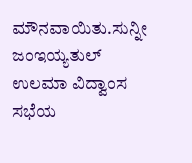ಮೌನವಾಯಿತು.ಸುನ್ನೀ ಜಂಇಯ್ಯತುಲ್ ಉಲಮಾ ವಿದ್ವಾಂಸ ಸಭೆಯ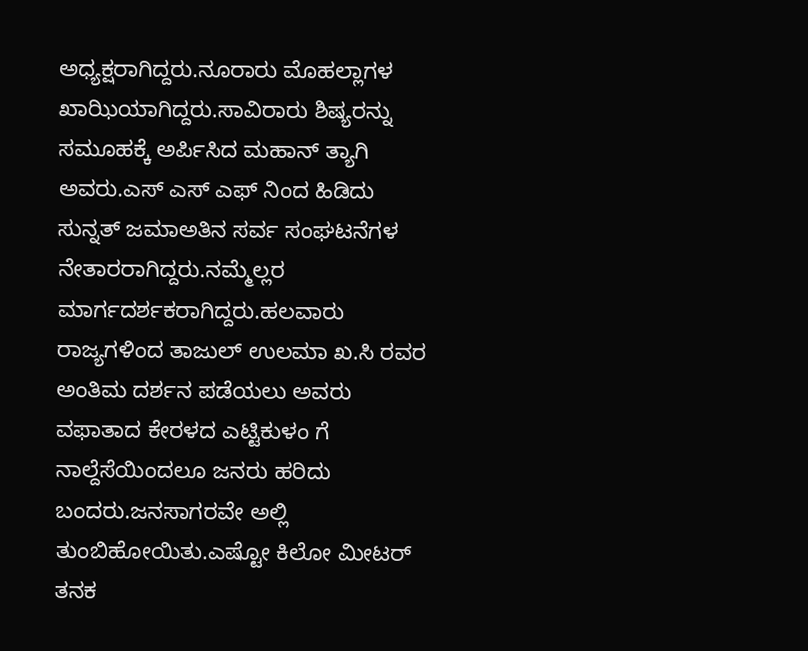ಅಧ್ಯಕ್ಷರಾಗಿದ್ದರು.ನೂರಾರು ಮೊಹಲ್ಲಾಗಳ ಖಾಝಿಯಾಗಿದ್ದರು.ಸಾವಿರಾರು ಶಿಷ್ಯರನ್ನು ಸಮೂಹಕ್ಕೆ ಅರ್ಪಿಸಿದ ಮಹಾನ್ ತ್ಯಾಗಿ ಅವರು.ಎಸ್ ಎಸ್ ಎಫ್ ನಿಂದ ಹಿಡಿದು ಸುನ್ನತ್ ಜಮಾಅತಿನ ಸರ್ವ ಸಂಘಟನೆಗಳ ನೇತಾರರಾಗಿದ್ದರು.ನಮ್ಮೆಲ್ಲರ ಮಾರ್ಗದರ್ಶಕರಾಗಿದ್ದರು.ಹಲವಾರು ರಾಜ್ಯಗಳಿಂದ ತಾಜುಲ್ ಉಲಮಾ ಖ.ಸಿ ರವರ ಅಂತಿಮ ದರ್ಶನ ಪಡೆಯಲು ಅವರು ವಫಾತಾದ ಕೇರಳದ ಎಟ್ಟಿಕುಳಂ ಗೆ ನಾಲ್ದೆಸೆಯಿಂದಲೂ ಜನರು ಹರಿದು ಬಂದರು.ಜನಸಾಗರವೇ ಅಲ್ಲಿ ತುಂಬಿಹೋಯಿತು.ಎಷ್ಟೋ ಕಿಲೋ ಮೀಟರ್ ತನಕ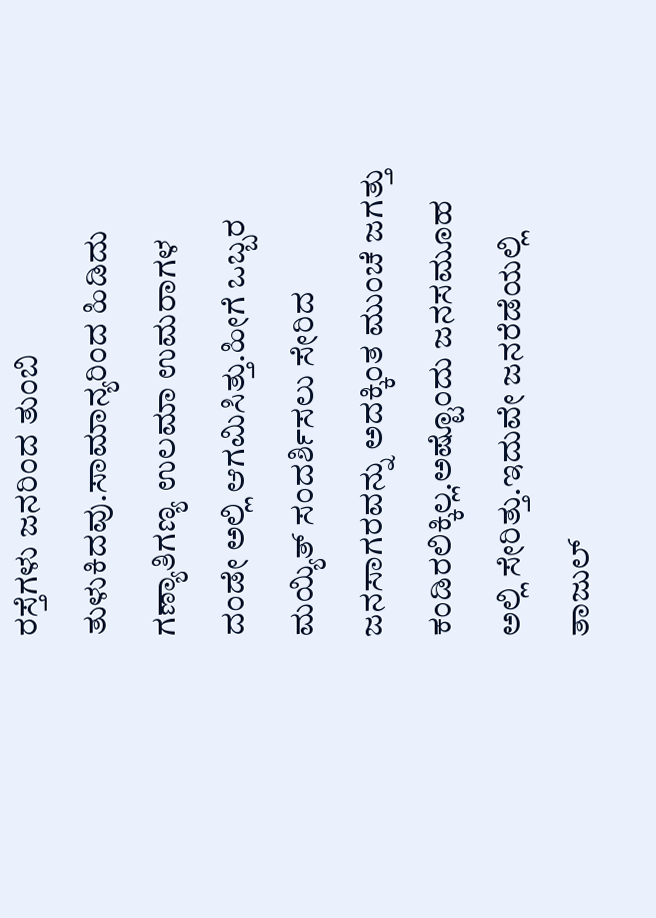ರಸ್ತೆಗಳು ಜನರಿಂದ ತುಂಬಿ ತುಳುಕಿದವು.ಸಾಮಾನ್ಯರಿಂದ ಹಿಡಿದು ಗಣ್ಯಾತಿಗಣ್ಯ ಉಲಮಾ ಉಮರಾಗಳ ದಂಡೇ ಅಲ್ಲಿ ಆಗಮಿಸಿತ್ತು.ಹೀಗೆ ಒಬ್ಬರ ಮಯ್ಯಿತ್ ಸಂದರ್ಶಿಸಲು ಸೇರಿದ ಜನಸಾಗರವನ್ನು ಅದಕ್ಕಿಂತ ಮುಂಚೆ ಜಗತ್ತು ಕಂಡಿರಲಿಕ್ಕಿಲ್ಲ.ಅಷ್ಟೊಂದು ಜನಸಮೂಹ ಅಲ್ಲಿ ಸೇರಿತ್ತು.ಇದುವೇ ಜನರೆಡೆಯಲ್ಲಿ ತಾಜುಲ್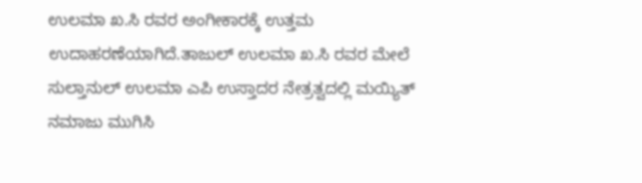ಉಲಮಾ ಖ.ಸಿ ರವರ ಅಂಗೀಕಾರಕ್ಕೆ ಉತ್ತಮ ಉದಾಹರಣೆಯಾಗಿದೆ.ತಾಜುಲ್ ಉಲಮಾ ಖ.ಸಿ ರವರ ಮೇಲೆ ಸುಲ್ತಾನುಲ್ ಉಲಮಾ ಎಪಿ ಉಸ್ತಾದರ ನೇತ್ರತ್ವದಲ್ಲಿ ಮಯ್ಯಿತ್ ನಮಾಜು ಮುಗಿಸಿ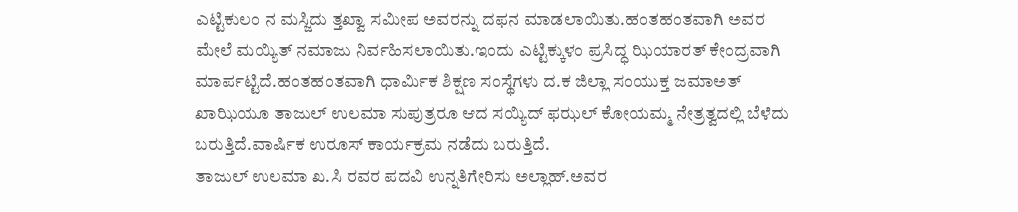ಎಟ್ಟಿಕುಲಂ ನ ಮಸ್ಜಿದು ತ್ತಖ್ವಾ ಸಮೀಪ ಅವರನ್ನು ದಫನ ಮಾಡಲಾಯಿತು.ಹಂತಹಂತವಾಗಿ ಅವರ ಮೇಲೆ ಮಯ್ಯಿತ್ ನಮಾಜು ನಿರ್ವಹಿಸಲಾಯಿತು.ಇಂದು ಎಟ್ಟಿಕ್ಕುಳಂ ಪ್ರಸಿದ್ಧ ಝಿಯಾರತ್ ಕೇಂದ್ರವಾಗಿ ಮಾರ್ಪಟ್ಟಿದೆ.ಹಂತಹಂತವಾಗಿ ಧಾರ್ಮಿಕ ಶಿಕ್ಷಣ ಸಂಸ್ಥೆಗಳು ದ.ಕ ಜಿಲ್ಲಾ ಸಂಯುಕ್ತ ಜಮಾಅತ್ ಖಾಝಿಯೂ ತಾಜುಲ್ ಉಲಮಾ ಸುಪುತ್ರರೂ ಆದ ಸಯ್ಯಿದ್ ಫಝಲ್ ಕೋಯಮ್ಮ ನೇತ್ರತ್ವದಲ್ಲಿ ಬೆಳೆದು ಬರುತ್ತಿದೆ.ವಾರ್ಷಿಕ ಉರೂಸ್ ಕಾರ್ಯಕ್ರಮ ನಡೆದು ಬರುತ್ತಿದೆ.
ತಾಜುಲ್ ಉಲಮಾ ಖ.ಸಿ ರವರ ಪದವಿ ಉನ್ನತಿಗೇರಿಸು ಅಲ್ಲಾಹ್.ಅವರ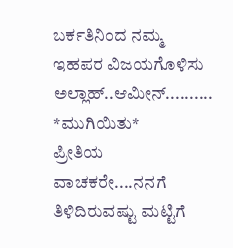ಬರ್ಕತಿನಿಂದ ನಮ್ಮ ಇಹಪರ ವಿಜಯಗೊಳಿಸು ಅಲ್ಲಾಹ್..ಆಮೀನ್..........
*ಮುಗಿಯಿತು*
ಪ್ರೀತಿಯ ವಾಚಕರೇ....ನನಗೆ ತಿಳಿದಿರುವಷ್ಟು ಮಟ್ಟಿಗೆ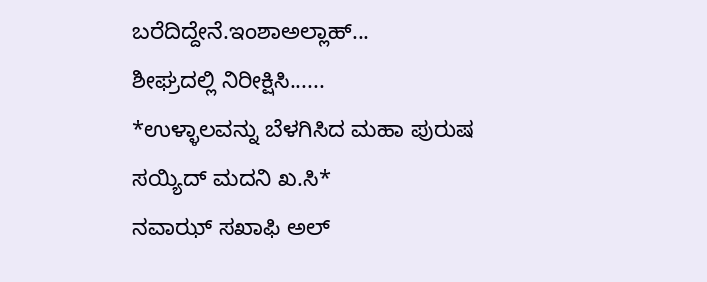ಬರೆದಿದ್ದೇನೆ.ಇಂಶಾಅಲ್ಲಾಹ್...
ಶೀಘ್ರದಲ್ಲಿ ನಿರೀಕ್ಷಿಸಿ......
*ಉಳ್ಳಾಲವನ್ನು ಬೆಳಗಿಸಿದ ಮಹಾ ಪುರುಷ ಸಯ್ಯಿದ್ ಮದನಿ ಖ.ಸಿ*
ನವಾಝ್ ಸಖಾಫಿ ಅಲ್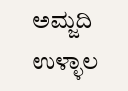ಅಮ್ಜದಿ ಉಳ್ಳಾಲ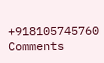+918105745760
Comments